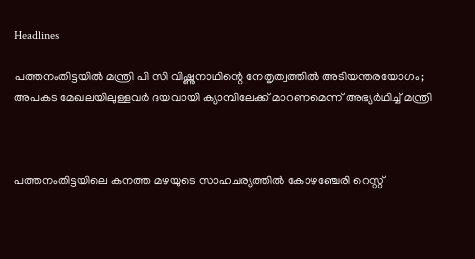Headlines

പത്തനംതിട്ടയില്‍ മന്ത്രി പി സി വിഷ്ണുനാഥിന്റെ നേതൃത്വത്തില്‍ അടിയന്തരയോഗം; അപകട മേഖലയിലുള്ളവര്‍ ദയവായി ക്യാമ്പിലേക്ക് മാറണമെന്ന് അഭ്യര്‍ഥിച്ച് മന്ത്രി



പത്തനംതിട്ടയിലെ കനത്ത മഴയുടെ സാഹചര്യത്തില്‍ കോഴഞ്ചേരി റെസ്റ്റ്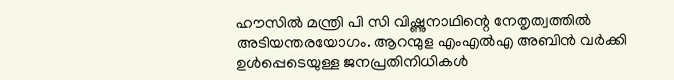ഹൗസില്‍ മന്ത്രി പി സി വിഷ്ണുനാഥിന്റെ നേതൃത്വത്തില്‍ അടിയന്തരയോഗം. ആറന്മുള എംഎല്‍എ അബിന്‍ വര്‍ക്കി ഉള്‍പ്പെടെയുള്ള ജനപ്രതിനിധികള്‍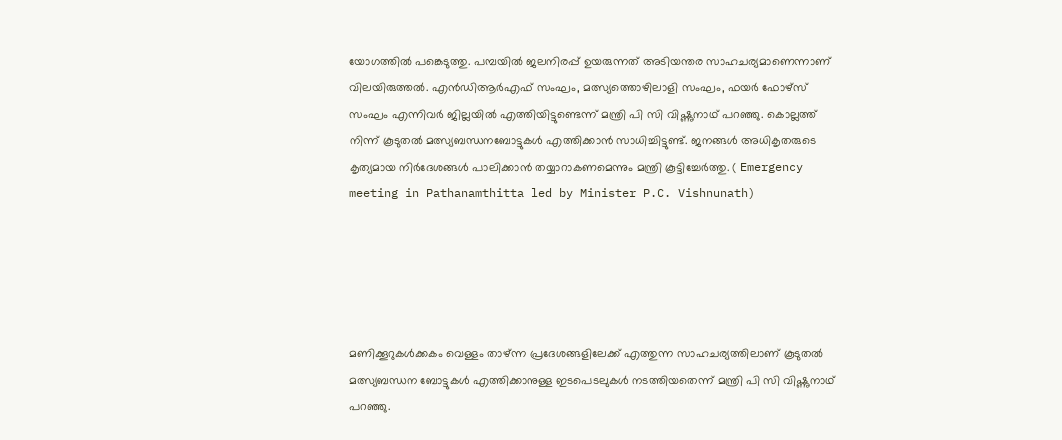യോഗത്തില്‍ പങ്കെടുത്തു. പമ്പയില്‍ ജലനിരപ്പ് ഉയരുന്നത് അടിയന്തര സാഹചര്യമാണെന്നാണ് വിലയിരുത്തല്‍. എന്‍ഡിആര്‍എഫ് സംഘം, മത്സ്യത്തൊഴിലാളി സംഘം, ഫയര്‍ ഫോഴ്‌സ് സംഘം എന്നിവര്‍ ജില്ലയില്‍ എത്തിയിട്ടുണ്ടെന്ന് മന്ത്രി പി സി വിഷ്ണുനാഥ് പറഞ്ഞു. കൊല്ലത്ത് നിന്ന് കൂടുതല്‍ മത്സ്യബന്ധനബോട്ടുകള്‍ എത്തിക്കാന്‍ സാധിച്ചിട്ടുണ്ട്. ജനങ്ങള്‍ അധികൃതരുടെ കൃത്യമായ നിര്‍ദേശങ്ങള്‍ പാലിക്കാന്‍ തയ്യാറാകണമെന്നും മന്ത്രി കൂട്ടിച്ചേര്‍ത്തു. ( Emergency meeting in Pathanamthitta led by Minister P.C. Vishnunath)





മണിക്കൂറുകള്‍ക്കകം വെള്ളം താഴ്ന്ന പ്രദേശങ്ങളിലേക്ക് എത്തുന്ന സാഹചര്യത്തിലാണ് കൂടുതല്‍ മത്സ്യബന്ധന ബോട്ടുകള്‍ എത്തിക്കാനുള്ള ഇടപെടലുകള്‍ നടത്തിയതെന്ന് മന്ത്രി പി സി വിഷ്ണുനാഥ് പറഞ്ഞു.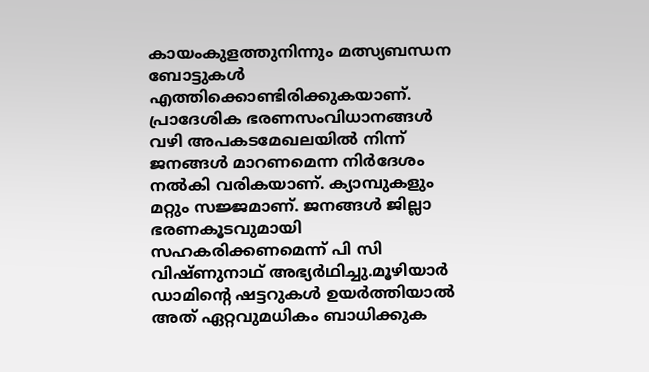കായംകുളത്തുനിന്നും മത്സ്യബന്ധന ബോട്ടുകള്‍ എത്തിക്കൊണ്ടിരിക്കുകയാണ്. പ്രാദേശിക ഭരണസംവിധാനങ്ങള്‍ വഴി അപകടമേഖലയില്‍ നിന്ന് ജനങ്ങള്‍ മാറണമെന്ന നിര്‍ദേശം നല്‍കി വരികയാണ്. ക്യാമ്പുകളും മറ്റും സജ്ജമാണ്. ജനങ്ങള്‍ ജില്ലാ ഭരണകൂടവുമായി സഹകരിക്കണമെന്ന് പി സി വിഷ്ണുനാഥ് അഭ്യര്‍ഥിച്ചു.മൂഴിയാര്‍ ഡാമിന്റെ ഷട്ടറുകള്‍ ഉയര്‍ത്തിയാല്‍ അത് ഏറ്റവുമധികം ബാധിക്കുക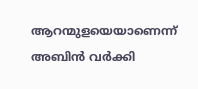ആറന്മുളയെയാണെന്ന് അബിന്‍ വര്‍ക്കി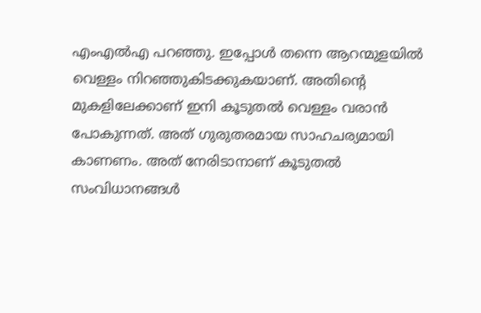എംഎല്‍എ പറഞ്ഞു. ഇപ്പോള്‍ തന്നെ ആറന്മുളയില്‍ വെള്ളം നിറഞ്ഞുകിടക്കുകയാണ്. അതിന്റെ മുകളിലേക്കാണ് ഇനി കൂടുതല്‍ വെള്ളം വരാന്‍ പോകുന്നത്. അത് ഗുരുതരമായ സാഹചര്യമായി കാണണം. അത് നേരിടാനാണ് കൂടുതല്‍ സംവിധാനങ്ങള്‍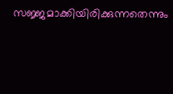സജ്ജമാക്കിയിരിക്കുന്നതെന്നും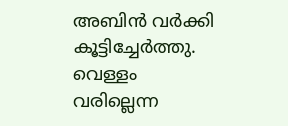അബിന്‍ വര്‍ക്കി കൂട്ടിച്ചേര്‍ത്തു. വെള്ളം വരില്ലെന്ന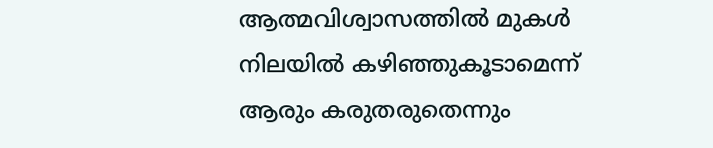ആത്മവിശ്വാസത്തില്‍ മുകള്‍ നിലയില്‍ കഴിഞ്ഞുകൂടാമെന്ന് ആരും കരുതരുതെന്നും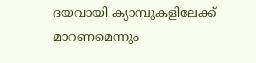ദയവായി ക്യാമ്പുകളിലേക്ക് മാറണമെന്നും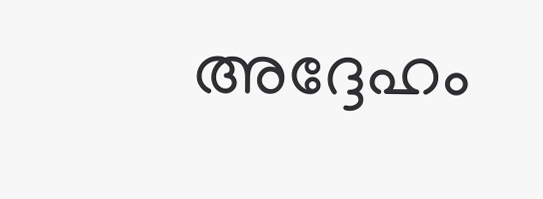അദ്ദേഹം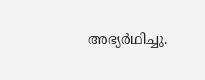അഭ്യര്‍ഥിച്ചു.